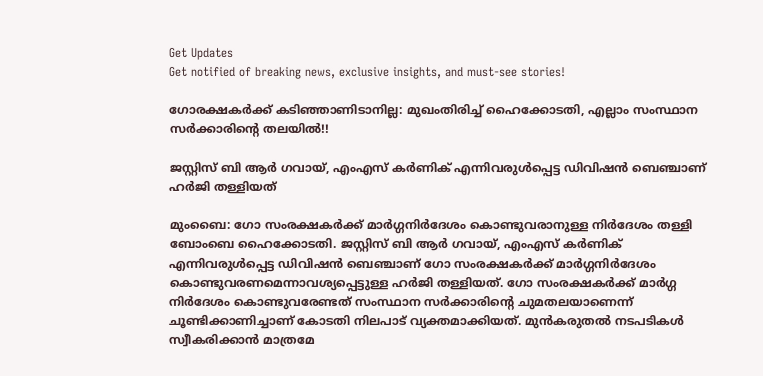Get Updates
Get notified of breaking news, exclusive insights, and must-see stories!

ഗോരക്ഷകര്‍ക്ക് കടിഞ്ഞാണിടാനില്ല: മുഖംതിരിച്ച് ഹൈക്കോടതി, എല്ലാം സംസ്ഥാന സര്‍ക്കാരിന്‍റെ തലയില്‍!!

ജസ്റ്റിസ് ബി ആര്‍ ഗവായ്, എംഎസ് കര്‍ണിക് എന്നിവരുള്‍പ്പെട്ട ഡിവിഷന്‍ ബെഞ്ചാണ് ഹര്‍ജി തള്ളിയത്

മുംബൈ: ഗോ സംരക്ഷകര്‍ക്ക് മാര്‍ഗ്ഗനിര്‍ദേശം കൊണ്ടുവരാനുള്ള നിര്‍ദേശം തള്ളി ബോംബെ ഹൈക്കോടതി. ജസ്റ്റിസ് ബി ആര്‍ ഗവായ്, എംഎസ് കര്‍ണിക് എന്നിവരുള്‍പ്പെട്ട ഡിവിഷന്‍ ബെഞ്ചാണ് ഗോ സംരക്ഷകര്‍ക്ക് മാര്‍ഗ്ഗനിര്‍ദേശം കൊണ്ടുവരണമെന്നാവശ്യപ്പെട്ടുള്ള ഹര്‍ജി തള്ളിയത്. ഗോ സംരക്ഷകര്‍ക്ക് മാര്‍ഗ്ഗ നിര്‍ദേശം കൊണ്ടുവരേണ്ടത് സംസ്ഥാന സര്‍ക്കാരിന്‍റെ ചുമതലയാണെന്ന് ചൂണ്ടിക്കാണിച്ചാണ് കോടതി നിലപാട് വ്യക്തമാക്കിയത്. മുന്‍കരുതല്‍ നടപടികള്‍ സ്വീകരിക്കാന്‍ മാത്രമേ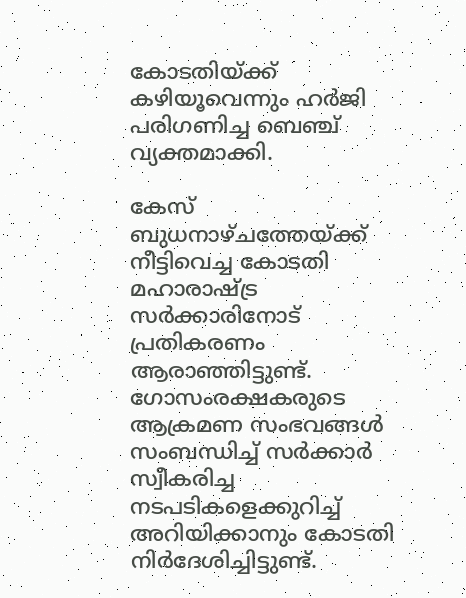കോടതിയ്ക്ക് കഴിയൂവെന്നും ഹര്‍ജി പരിഗണിച്ച ബെഞ്ച് വ്യക്തമാക്കി.

കേസ് ബുധനാഴ്ചത്തേയ്ക്ക് നീട്ടിവെച്ച കോടതി മഹാരാഷ്ട്ര സര്‍ക്കാരിനോട് പ്രതികരണം ആരാഞ്ഞിട്ടുണ്ട്. ഗോസംരക്ഷകരുടെ ആക്രമണ സംഭവങ്ങള്‍ സംബന്ധിച്ച് സര്‍ക്കാര്‍ സ്വീകരിച്ച നടപടികളെക്കുറിച്ച് അറിയിക്കാനും കോടതി നിര്‍ദേശിച്ചിട്ടുണ്ട്.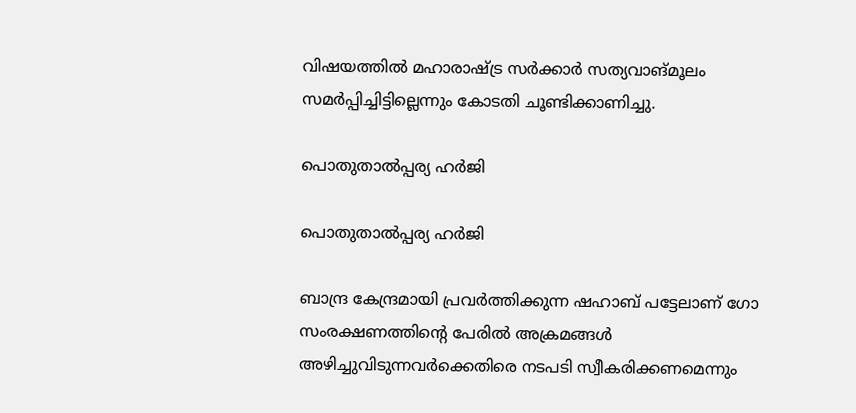വിഷയത്തില്‍ മഹാരാഷ്ട്ര സര്‍ക്കാര്‍ സത്യവാങ്മൂലം സമര്‍പ്പിച്ചിട്ടില്ലെന്നും കോടതി ചൂണ്ടിക്കാണിച്ചു.

പൊതുതാല്‍പ്പര്യ ഹര്‍ജി

പൊതുതാല്‍പ്പര്യ ഹര്‍ജി

ബാന്ദ്ര കേന്ദ്രമായി പ്രവര്‍ത്തിക്കുന്ന ഷഹാബ് പട്ടേലാണ് ഗോ സംരക്ഷണത്തിന്‍റെ പേരില്‍ അക്രമങ്ങള്‍ അഴിച്ചുവിടുന്നവര്‍ക്കെതിരെ നടപടി സ്വീകരിക്കണമെന്നും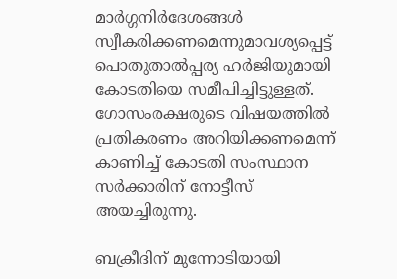മാര്‍ഗ്ഗനിര്‍ദേശങ്ങള്‍ സ്വീകരിക്കണമെന്നുമാവശ്യപ്പെട്ട് പൊതുതാല്‍പ്പര്യ ഹര്‍ജിയുമായി കോടതിയെ സമീപിച്ചിട്ടുള്ളത്. ഗോസംരക്ഷരുടെ വിഷയത്തില്‍ പ്രതികരണം അറിയിക്കണമെന്ന് കാണിച്ച് കോടതി സംസ്ഥാന സര്‍ക്കാരിന് നോട്ടീസ് അയച്ചിരുന്നു.

ബക്രീദിന് മുന്നോടിയായി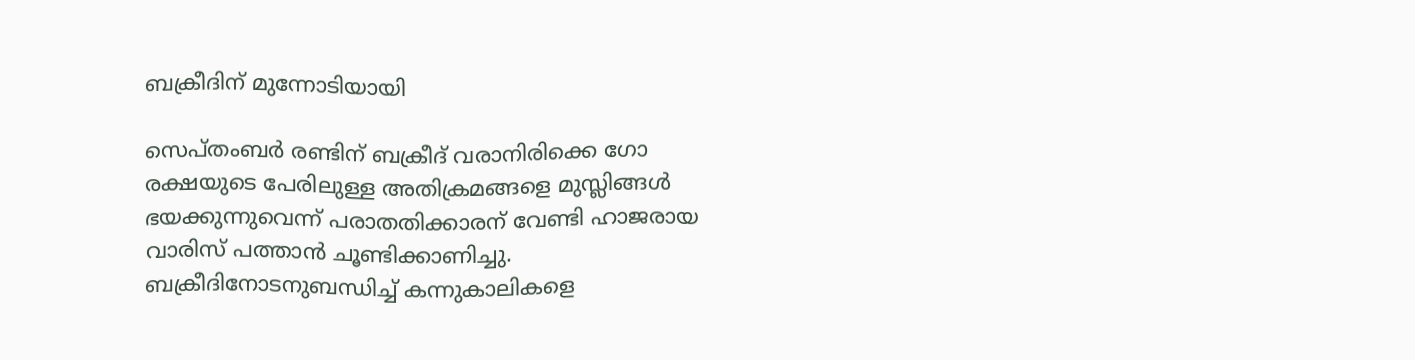ബക്രീദിന് മുന്നോടിയായി

സെപ്തംബര്‍ രണ്ടിന് ബക്രീദ് വരാനിരിക്കെ ഗോ രക്ഷയുടെ പേരിലുള്ള അതിക്രമങ്ങളെ മുസ്ലിങ്ങള്‍ ഭയക്കുന്നുവെന്ന് പരാതതിക്കാരന് വേണ്ടി ഹാജരായ വാരിസ് പത്താന്‍ ചൂണ്ടിക്കാണിച്ചു. ബക്രീദിനോടനുബന്ധിച്ച് കന്നുകാലികളെ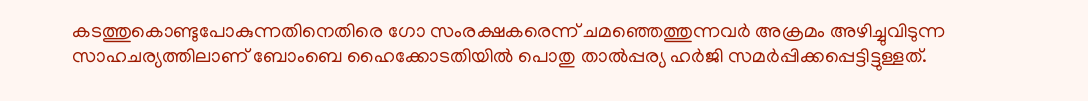കടത്തുകൊണ്ടുപോകുന്നതിനെതിരെ ഗോ സംരക്ഷകരെന്ന് ചമഞ്ഞെത്തുന്നവര്‍ അക്രമം അഴിച്ചുവിടുന്ന സാഹചര്യത്തിലാണ് ബോംബെ ഹൈക്കോടതിയില്‍ പൊതു താല്‍പ്പര്യ ഹര്‍ജി സമര്‍പ്പിക്കപ്പെട്ടിട്ടുള്ളത്.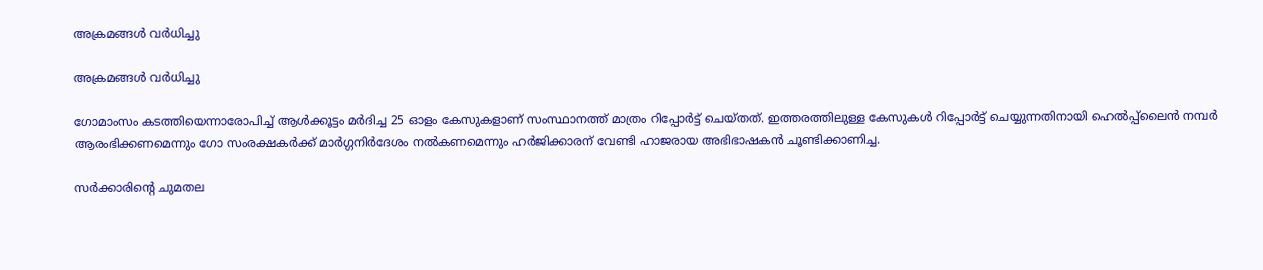അക്രമങ്ങള്‍ വര്‍ധിച്ചു

അക്രമങ്ങള്‍ വര്‍ധിച്ചു

ഗോമാംസം കടത്തിയെന്നാരോപിച്ച് ആള്‍ക്കൂട്ടം മര്‍ദിച്ച 25 ഓളം കേസുകളാണ് സംസ്ഥാനത്ത് മാത്രം റിപ്പോര്‍ട്ട് ചെയ്തത്. ഇത്തരത്തിലുള്ള കേസുകള്‍ റിപ്പോര്‍ട്ട് ചെയ്യുന്നതിനായി ഹെല്‍പ്പ്ലൈന്‍ നമ്പര്‍ ആരംഭിക്കണമെന്നും ഗോ സംരക്ഷകര്‍ക്ക് മാര്‍ഗ്ഗനിര്‍ദേശം നല്‍കണമെന്നും ഹര്‍ജിക്കാരന് വേണ്ടി ഹാജരായ അഭിഭാഷകന്‍ ചൂണ്ടിക്കാണിച്ച.

സര്‍ക്കാരിന്‍റെ ചുമതല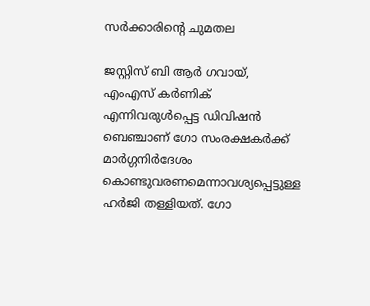സര്‍ക്കാരിന്‍റെ ചുമതല

ജസ്റ്റിസ് ബി ആര്‍ ഗവായ്, എംഎസ് കര്‍ണിക് എന്നിവരുള്‍പ്പെട്ട ഡിവിഷന്‍ ബെഞ്ചാണ് ഗോ സംരക്ഷകര്‍ക്ക് മാര്‍ഗ്ഗനിര്‍ദേശം കൊണ്ടുവരണമെന്നാവശ്യപ്പെട്ടുള്ള ഹര്‍ജി തള്ളിയത്. ഗോ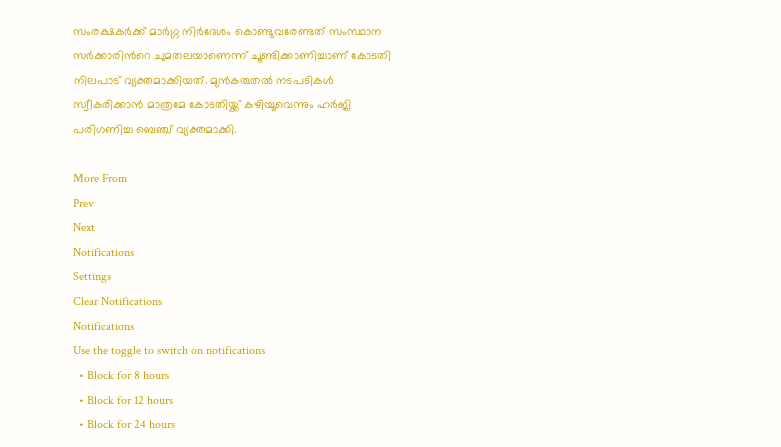സംരക്ഷകര്‍ക്ക് മാര്‍ഗ്ഗ നിര്‍ദേശം കൊണ്ടുവരേണ്ടത് സംസ്ഥാന സര്‍ക്കാരിന്‍റെ ചുമതലയാണെന്ന് ചൂണ്ടിക്കാണിച്ചാണ് കോടതി നിലപാട് വ്യക്തമാക്കിയത്. മുന്‍കരുതല്‍ നടപടികള്‍ സ്വീകരിക്കാന്‍ മാത്രമേ കോടതിയ്ക്ക് കഴിയൂവെന്നും ഹര്‍ജി പരിഗണിച്ച ബെഞ്ച് വ്യക്തമാക്കി.

More From
Prev
Next
Notifications
Settings
Clear Notifications
Notifications
Use the toggle to switch on notifications
  • Block for 8 hours
  • Block for 12 hours
  • Block for 24 hours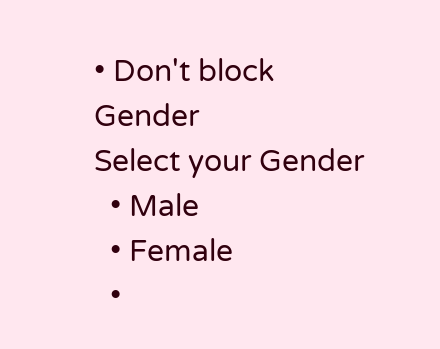• Don't block
Gender
Select your Gender
  • Male
  • Female
  •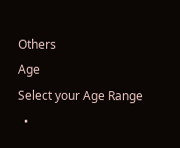Others
Age
Select your Age Range
  •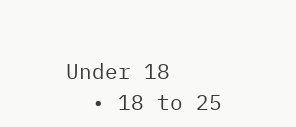Under 18
  • 18 to 25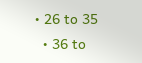• 26 to 35
  • 36 to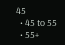45
  • 45 to 55
  • 55+